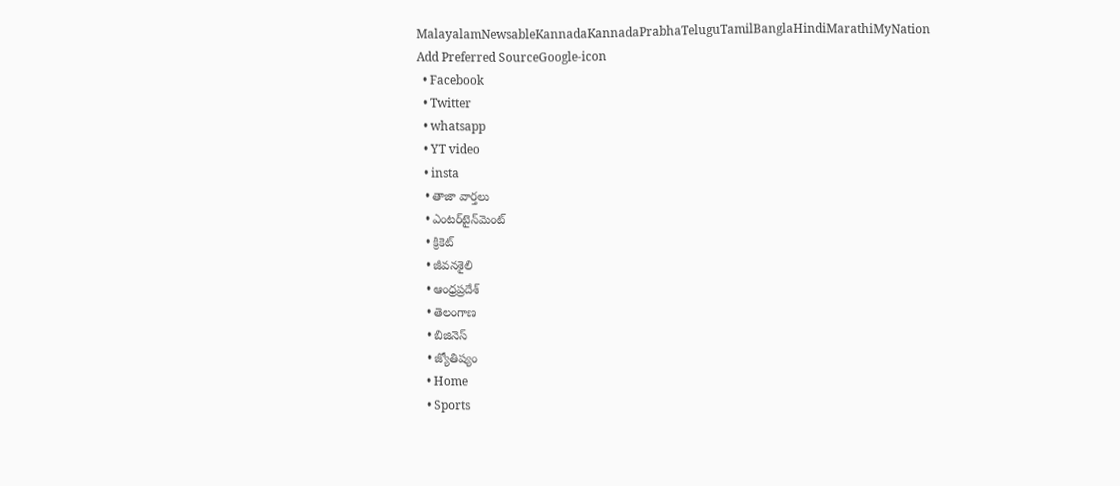MalayalamNewsableKannadaKannadaPrabhaTeluguTamilBanglaHindiMarathiMyNation
Add Preferred SourceGoogle-icon
  • Facebook
  • Twitter
  • whatsapp
  • YT video
  • insta
  • తాజా వార్తలు
  • ఎంటర్‌టైన్‌మెంట్
  • క్రికెట్
  • జీవనశైలి
  • ఆంధ్రప్రదేశ్
  • తెలంగాణ
  • బిజినెస్
  • జ్యోతిష్యం
  • Home
  • Sports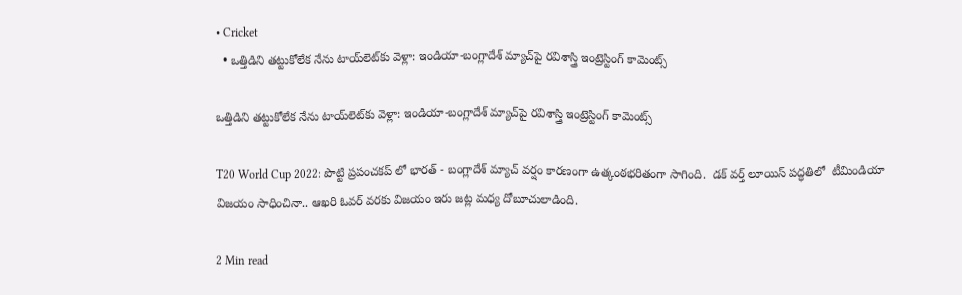• Cricket
  • ఒత్తిడిని తట్టుకోలేక నేను టాయ్‌లెట్‌కు వెళ్లా: ఇండియా-బంగ్లాదేశ్ మ్యాచ్‌పై రవిశాస్త్రి ఇంట్రెస్టింగ్ కామెంట్స్

ఒత్తిడిని తట్టుకోలేక నేను టాయ్‌లెట్‌కు వెళ్లా: ఇండియా-బంగ్లాదేశ్ మ్యాచ్‌పై రవిశాస్త్రి ఇంట్రెస్టింగ్ కామెంట్స్

T20 World Cup 2022: పొట్టి ప్రపంచకప్ లో భారత్ - బంగ్లాదేశ్ మ్యాచ్ వర్షం కారణంగా ఉత్కంఠభరితంగా సాగింది.  డక్ వర్త్ లూయిస్ పద్ధతిలో  టీమిండియా విజయం సాధించినా.. ఆఖరి ఓవర్ వరకు విజయం ఇరు జట్ల మధ్య దోబూచులాడింది.

2 Min read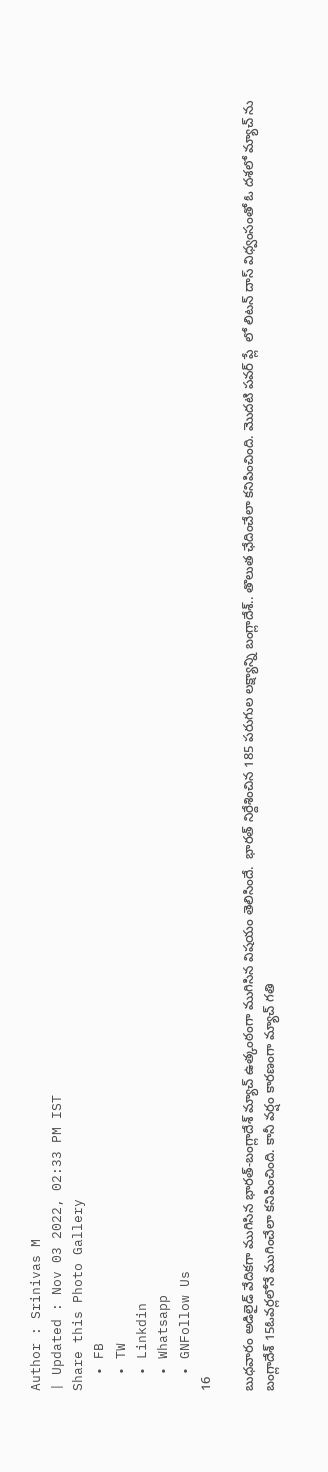Author : Srinivas M
| Updated : Nov 03 2022, 02:33 PM IST
Share this Photo Gallery
  • FB
  • TW
  • Linkdin
  • Whatsapp
  • GNFollow Us
16

బుధవారం అడిలైడ్ వేదికగా ముగిసిన భారత్-బంగ్లాదేశ్ మ్యాచ్ ఉత్కంఠంగా ముగిసిన విషయం తెలిసిందే.  భారత్ నిర్దేశించిన 185 పరుగుల లక్ష్యాన్ని బంగ్లాదేశ్.. తొలుత ఛేదించేలా కనిపించింది. మొదటి పవర్ ప్లే  లో లిటన్ దాస్ విధ్వంసంతో ఓ దశలో మ్యాచ్ ను బంగ్లాదేశ్ 15ఓవర్లలోనే ముగించేలా కనిపించింది. కానీ వర్షం కారణంగా మ్యాచ్ గతి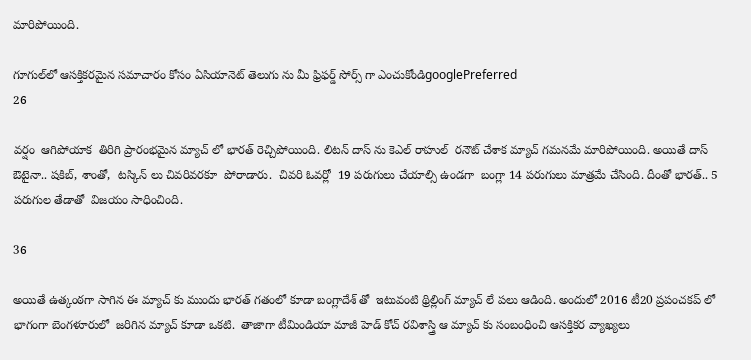మారిపోయింది.

గూగుల్‌లో ఆసక్తికరమైన సమాచారం కోసం ఏసియానెట్ తెలుగు ను మీ ఫ్రిఫర్డ్ సోర్స్ గా ఎంచుకోండిgooglePreferred
26

వర్షం  ఆగిపోయాక  తిరిగి ప్రారంభమైన మ్యాచ్ లో భారత్ రెచ్చిపోయింది. లిటన్ దాస్ ను కెఎల్ రాహుల్  రనౌట్ చేశాక మ్యాచ్ గమనమే మారిపోయింది. అయితే దాస్ ఔటైనా.. షకిబ్, శాంతో,  టస్కిన్ లు చివరివరకూ  పోరాడారు.  చివరి ఓవర్లో  19 పరుగులు చేయాల్సి ఉండగా  బంగ్లా 14 పరుగులు మాత్రమే చేసింది. దీంతో భారత్.. 5 పరుగుల తేడాతో  విజయం సాధించింది.

36

అయితే ఉత్కంఠగా సాగిన ఈ మ్యాచ్ కు ముందు భారత్ గతంలో కూడా బంగ్లాదేశ్ తో  ఇటువంటి థ్రిల్లింగ్ మ్యాచ్ లే పలు ఆడింది. అందులో 2016 టీ20 ప్రపంచకప్ లో భాగంగా బెంగళూరులో  జరిగిన మ్యాచ్ కూడా ఒకటి.  తాజాగా టీమిండియా మాజీ హెడ్ కోచ్ రవిశాస్త్రి ఆ మ్యాచ్ కు సంబంధించి ఆసక్తికర వ్యాఖ్యలు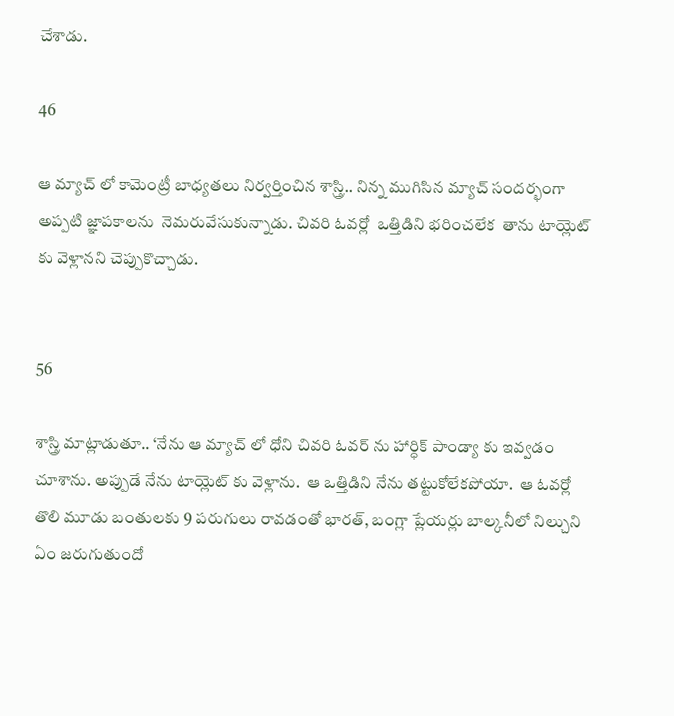చేశాడు.

46

ఆ మ్యాచ్ లో కామెంట్రీ బాధ్యతలు నిర్వర్తించిన శాస్త్రి.. నిన్న ముగిసిన మ్యాచ్ సందర్భంగా  అప్పటి జ్ఞాపకాలను  నెమరువేసుకున్నాడు. చివరి ఓవర్లో  ఒత్తిడిని భరించలేక  తాను టాయ్లెట్ కు వెళ్లానని చెప్పుకొచ్చాడు.


56

శాస్త్రి మాట్లాడుతూ.. ‘నేను ఆ మ్యాచ్ లో ధోని చివరి ఓవర్ ను హార్ధిక్ పాండ్యా కు ఇవ్వడం చూశాను. అప్పుడే నేను టాయ్లెట్ కు వెళ్లాను.  ఆ ఒత్తిడిని నేను తట్టుకోలేకపోయా.  ఆ ఓవర్లో తొలి మూడు బంతులకు 9 పరుగులు రావడంతో భారత్, బంగ్లా ప్లేయర్లు బాల్కనీలో నిల్చుని ఏం జరుగుతుందో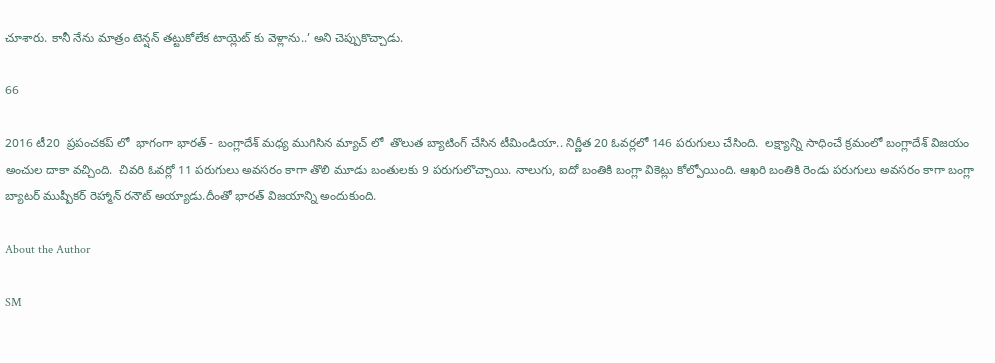చూశారు. కానీ నేను మాత్రం టెన్షన్ తట్టుకోలేక టాయ్లెట్ కు వెళ్లాను..’ అని చెప్పుకొచ్చాడు.

66

2016 టీ20  ప్రపంచకప్ లో  భాగంగా భారత్ - బంగ్లాదేశ్ మధ్య ముగిసిన మ్యాచ్ లో  తొలుత బ్యాటింగ్ చేసిన టీమిండియా.. నిర్ణీత 20 ఓవర్లలో 146 పరుగులు చేసింది.  లక్ష్యాన్ని సాధించే క్రమంలో బంగ్లాదేశ్ విజయం అంచుల దాకా వచ్చింది.  చివరి ఓవర్లో 11 పరుగులు అవసరం కాగా తొలి మూడు బంతులకు 9 పరుగులొచ్చాయి. నాలుగు, ఐదో బంతికి బంగ్లా వికెట్లు కోల్పోయింది. ఆఖరి బంతికి రెండు పరుగులు అవసరం కాగా బంగ్లా బ్యాటర్ ముష్పీకర్ రెహ్మాన్ రనౌట్ అయ్యాడు.దీంతో భారత్ విజయాన్ని అందుకుంది.

About the Author

SM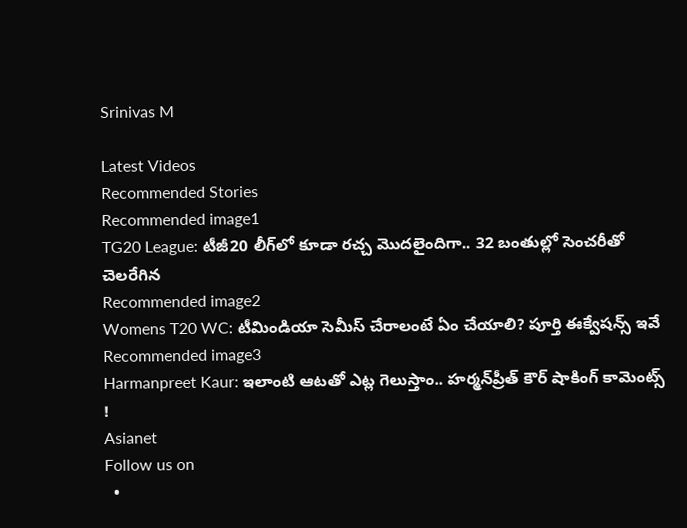Srinivas M

Latest Videos
Recommended Stories
Recommended image1
TG20 League: టీజీ20 లీగ్‌లో కూడా ర‌చ్చ మొద‌లైందిగా.. 32 బంతుల్లో సెంచ‌రీతో చెల‌రేగిన‌
Recommended image2
Womens T20 WC: టీమిండియా సెమీస్ చేరాలంటే ఏం చేయాలి? పూర్తి ఈక్వేషన్స్ ఇవే
Recommended image3
Harmanpreet Kaur: ఇలాంటి ఆటతో ఎట్ల గెలుస్తాం.. హర్మన్‌ప్రీత్ కౌర్ షాకింగ్ కామెంట్స్ !
Asianet
Follow us on
  •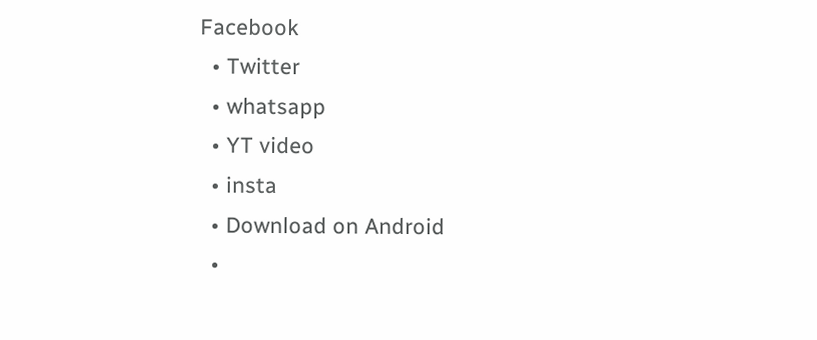Facebook
  • Twitter
  • whatsapp
  • YT video
  • insta
  • Download on Android
  •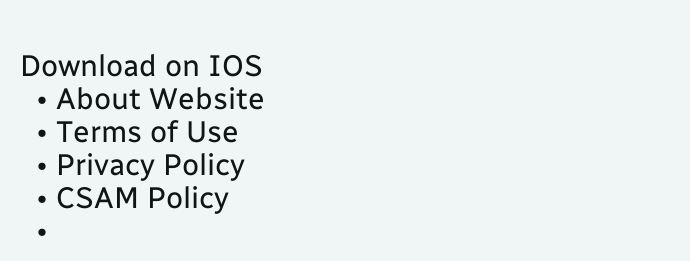Download on IOS
  • About Website
  • Terms of Use
  • Privacy Policy
  • CSAM Policy
  •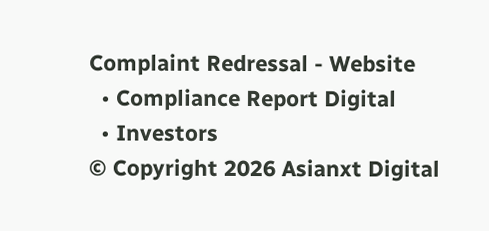Complaint Redressal - Website
  • Compliance Report Digital
  • Investors
© Copyright 2026 Asianxt Digital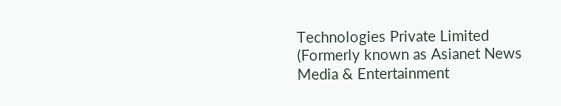Technologies Private Limited (Formerly known as Asianet News Media & Entertainment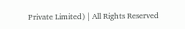Private Limited) | All Rights Reserved